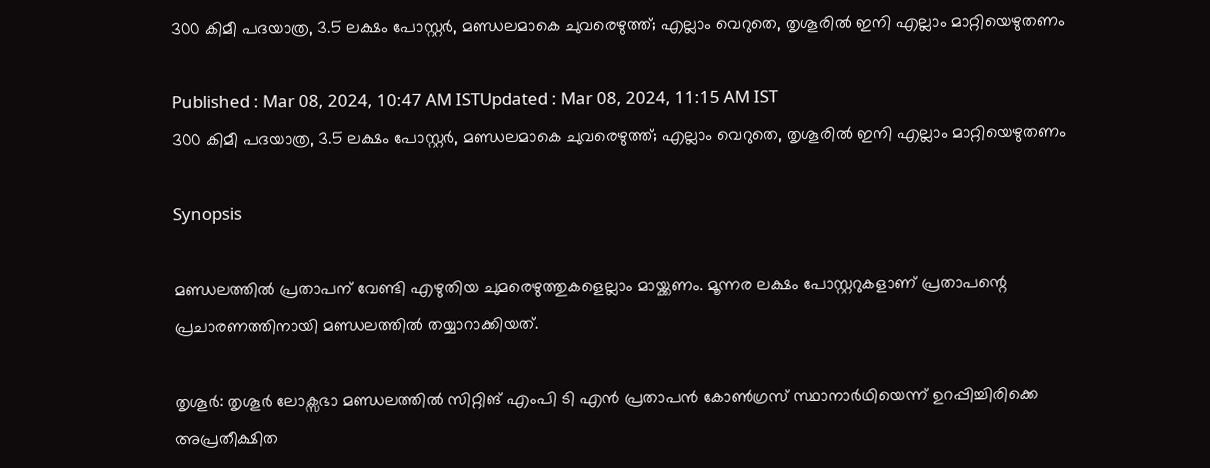300 കിമീ പദയാത്ര, 3.5 ലക്ഷം പോസ്റ്റര്‍, മണ്ഡലമാകെ ചുവരെഴുത്ത്; എല്ലാം വെറുതെ, തൃശൂരിൽ ഇനി എല്ലാം മാറ്റിയെഴുതണം

Published : Mar 08, 2024, 10:47 AM ISTUpdated : Mar 08, 2024, 11:15 AM IST
300 കിമീ പദയാത്ര, 3.5 ലക്ഷം പോസ്റ്റര്‍, മണ്ഡലമാകെ ചുവരെഴുത്ത്; എല്ലാം വെറുതെ, തൃശൂരിൽ ഇനി എല്ലാം മാറ്റിയെഴുതണം

Synopsis

മണ്ഡലത്തിൽ പ്രതാപന് വേണ്ടി എഴുതിയ ചുമരെഴുത്തുകളെല്ലാം മായ്ക്കണം. മൂന്നര ലക്ഷം പോസ്റ്ററുകളാണ് പ്രതാപന്റെ പ്രചാരണത്തിനായി മണ്ഡലത്തിൽ തയ്യാറാക്കിയത്.

തൃശൂര്‍: തൃശൂർ ലോക്സഭാ മണ്ഡലത്തിൽ സിറ്റിങ് എംപി ടി എൻ പ്രതാപൻ കോൺഗ്രസ് സ്ഥാനാർഥിയെന്ന് ഉറപ്പിച്ചിരിക്കെ അപ്രതീക്ഷിത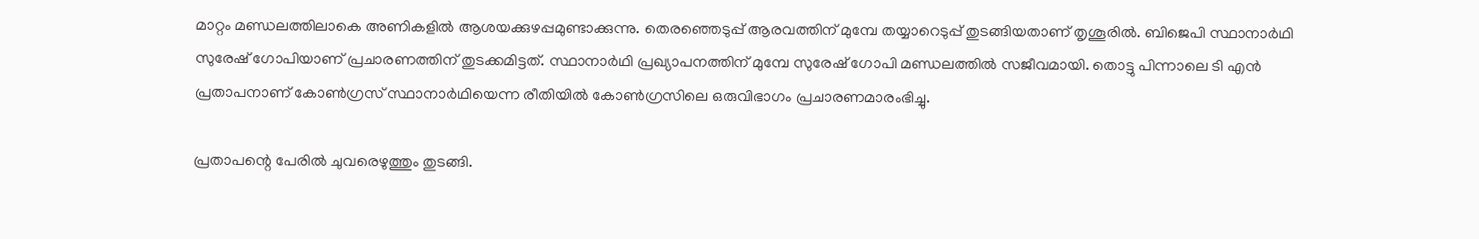മാറ്റം മണ്ഡലത്തിലാകെ അണികളിൽ ആശയക്കുഴപ്പമുണ്ടാക്കുന്നു. തെരഞ്ഞെടുപ്പ് ആരവത്തിന് മുമ്പേ തയ്യാറെടുപ്പ് തുടങ്ങിയതാണ് തൃശൂരിൽ. ബിജെപി സ്ഥാനാർഥി സുരേഷ് ഗോപിയാണ് പ്രചാരണത്തിന് തുടക്കമിട്ടത്. സ്ഥാനാർഥി പ്രഖ്യാപനത്തിന് മുമ്പേ സുരേഷ് ഗോപി മണ്ഡലത്തിൽ സജീവമായി. തൊട്ടു പിന്നാലെ ടി എൻ പ്രതാപനാണ് കോൺഗ്രസ് സ്ഥാനാർഥിയെന്ന രീതിയിൽ കോൺഗ്രസിലെ ഒരുവിഭാഗം പ്രചാരണമാരംഭിച്ചു.

പ്രതാപന്റെ പേരിൽ ചുവരെഴുത്തും തുടങ്ങി.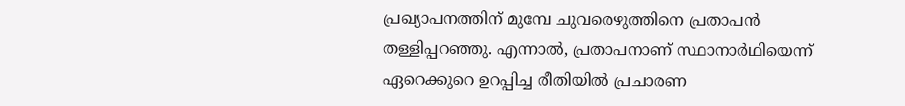പ്രഖ്യാപനത്തിന് മുമ്പേ ചുവരെഴുത്തിനെ പ്രതാപൻ തള്ളിപ്പറഞ്ഞു. എന്നാൽ, പ്രതാപനാണ് സ്ഥാനാർഥിയെന്ന് ഏറെക്കുറെ ഉറപ്പിച്ച രീതിയിൽ പ്രചാരണ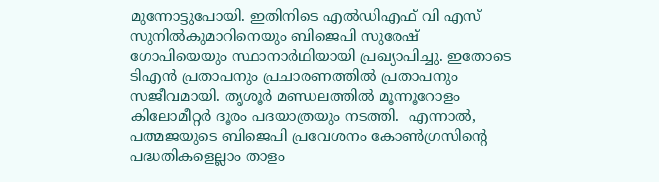മുന്നോട്ടുപോയി. ഇതിനിടെ എൽഡിഎഫ് വി എസ് സുനിൽകുമാറിനെയും ബിജെപി സുരേഷ് ഗോപിയെയും സ്ഥാനാർഥിയായി പ്രഖ്യാപിച്ചു. ഇതോടെ ടിഎൻ പ്രതാപനും പ്രചാരണത്തിൽ പ്രതാപനും സജീവമായി. തൃശൂർ മണ്ഡലത്തിൽ മൂന്നൂറോളം കിലോമീറ്റർ ദൂരം പദയാത്രയും നടത്തി.  എന്നാൽ, പത്മജയുടെ ബിജെപി പ്രവേശനം കോൺഗ്രസിന്റെ പദ്ധതികളെല്ലാം താളം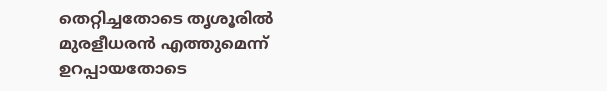തെറ്റിച്ചതോടെ തൃശൂരിൽ മുരളീധരൻ എത്തുമെന്ന് ഉറപ്പായതോടെ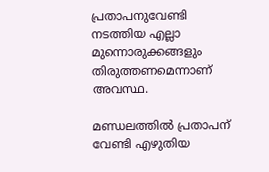പ്രതാപനുവേണ്ടി നടത്തിയ എല്ലാ മുന്നൊരുക്കങ്ങളും തിരുത്തണമെന്നാണ് അവസ്ഥ.

മണ്ഡലത്തിൽ പ്രതാപന് വേണ്ടി എഴുതിയ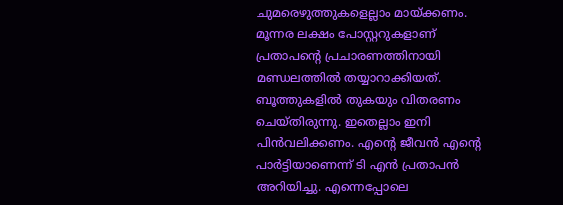ചുമരെഴുത്തുകളെല്ലാം മായ്ക്കണം. മൂന്നര ലക്ഷം പോസ്റ്ററുകളാണ് പ്രതാപന്റെ പ്രചാരണത്തിനായി മണ്ഡലത്തിൽ തയ്യാറാക്കിയത്. ബൂത്തുകളിൽ തുകയും വിതരണം ചെയ്തിരുന്നു. ഇതെല്ലാം ഇനി പിൻവലിക്കണം. എന്‍റെ ജീവന്‍ എന്‍റെ പാര്‍ട്ടിയാണെന്ന് ടി എന്‍ പ്രതാപന്‍ അറിയിച്ചു. എന്നെപ്പോലെ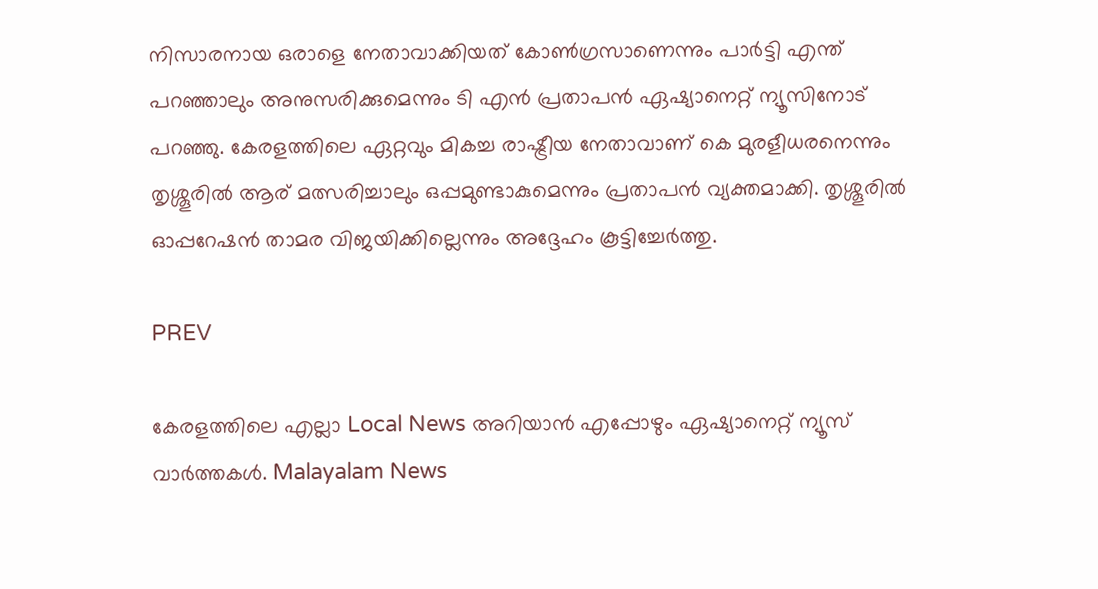നിസാരനായ ഒരാളെ നേതാവാക്കിയത് കോണ്‍ഗ്രസാണെന്നും പാര്‍ട്ടി എന്ത് പറഞ്ഞാലും അനുസരിക്കുമെന്നും ടി എന്‍ പ്രതാപന്‍ ഏഷ്യാനെറ്റ് ന്യൂസിനോട് പറഞ്ഞു. കേരളത്തിലെ ഏറ്റവും മികച്ച രാഷ്ട്രീയ നേതാവാണ് കെ മുരളീധരനെന്നും തൃശ്ശൂരില്‍ ആര് മത്സരിച്ചാലും ഒപ്പമുണ്ടാകുമെന്നും പ്രതാപന്‍ വ്യക്തമാക്കി. തൃശ്ശൂരില്‍ ഓപ്പറേഷന്‍ താമര വിജയിക്കില്ലെന്നും അദ്ദേഹം കൂട്ടിച്ചേര്‍ത്തു.

PREV

കേരളത്തിലെ എല്ലാ Local News അറിയാൻ എപ്പോഴും ഏഷ്യാനെറ്റ് ന്യൂസ് വാർത്തകൾ. Malayalam News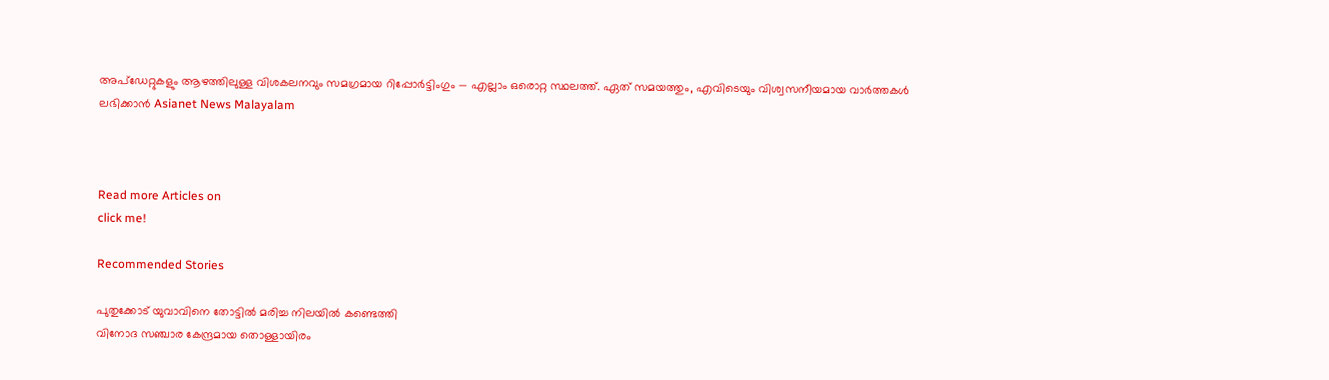അപ്‌ഡേറ്റുകളും ആഴത്തിലുള്ള വിശകലനവും സമഗ്രമായ റിപ്പോർട്ടിംഗും — എല്ലാം ഒരൊറ്റ സ്ഥലത്ത്. ഏത് സമയത്തും, എവിടെയും വിശ്വസനീയമായ വാർത്തകൾ ലഭിക്കാൻ Asianet News Malayalam



Read more Articles on
click me!

Recommended Stories

പുതുക്കോട് യുവാവിനെ തോട്ടിൽ മരിച്ച നിലയിൽ കണ്ടെത്തി
വിനോദ സഞ്ചാര കേന്ദ്രമായ തൊള്ളായിരം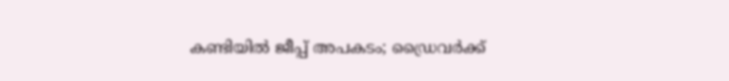കണ്ടിയിൽ ജീപ്പ് അപകടം; ഡ്രൈവര്‍ക്ക്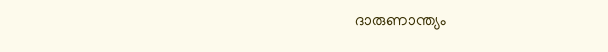ദാരുണാന്ത്യം